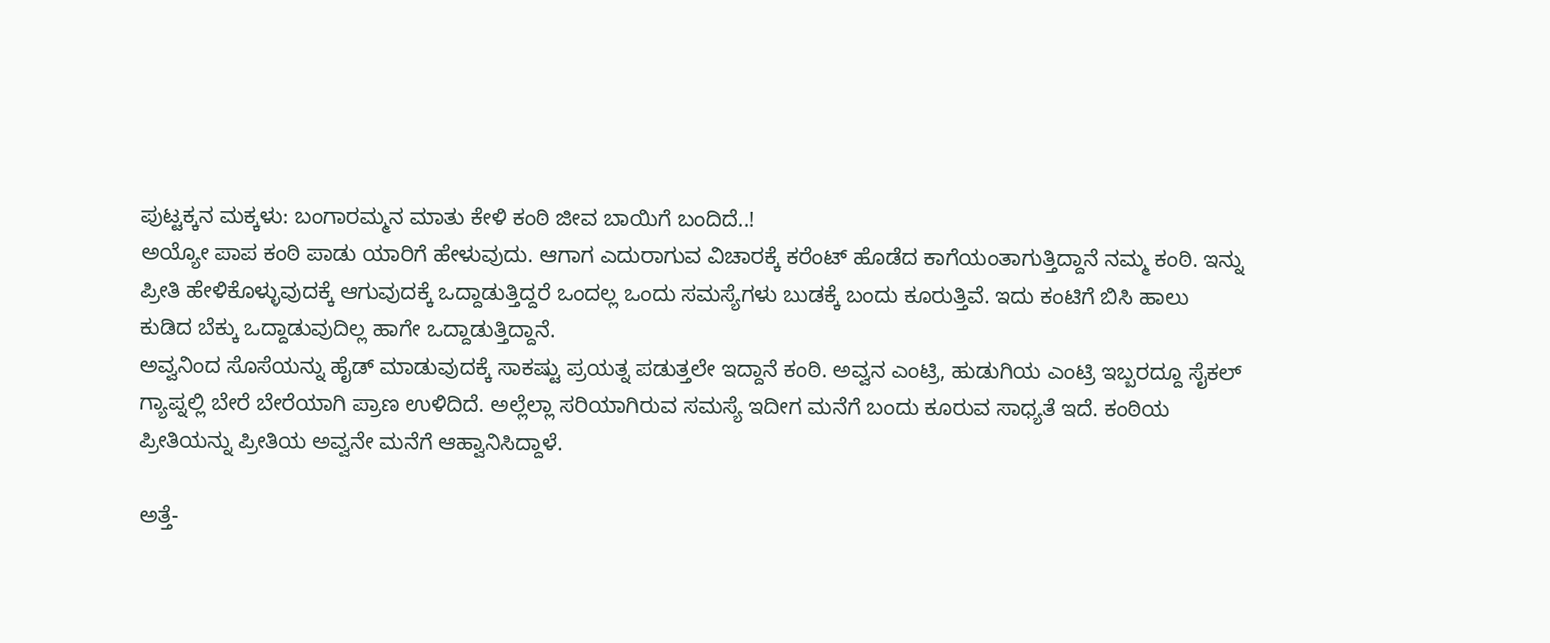ಪುಟ್ಟಕ್ಕನ ಮಕ್ಕಳು: ಬಂಗಾರಮ್ಮನ ಮಾತು ಕೇಳಿ ಕಂಠಿ ಜೀವ ಬಾಯಿಗೆ ಬಂದಿದೆ..!
ಅಯ್ಯೋ ಪಾಪ ಕಂಠಿ ಪಾಡು ಯಾರಿಗೆ ಹೇಳುವುದು. ಆಗಾಗ ಎದುರಾಗುವ ವಿಚಾರಕ್ಕೆ ಕರೆಂಟ್ ಹೊಡೆದ ಕಾಗೆಯಂತಾಗುತ್ತಿದ್ದಾನೆ ನಮ್ಮ ಕಂಠಿ. ಇನ್ನು ಪ್ರೀತಿ ಹೇಳಿಕೊಳ್ಳುವುದಕ್ಕೆ ಆಗುವುದಕ್ಕೆ ಒದ್ದಾಡುತ್ತಿದ್ದರೆ ಒಂದಲ್ಲ ಒಂದು ಸಮಸ್ಯೆಗಳು ಬುಡಕ್ಕೆ ಬಂದು ಕೂರುತ್ತಿವೆ. ಇದು ಕಂಟಿಗೆ ಬಿಸಿ ಹಾಲು ಕುಡಿದ ಬೆಕ್ಕು ಒದ್ದಾಡುವುದಿಲ್ಲ ಹಾಗೇ ಒದ್ದಾಡುತ್ತಿದ್ದಾನೆ.
ಅವ್ವನಿಂದ ಸೊಸೆಯನ್ನು ಹೈಡ್ ಮಾಡುವುದಕ್ಕೆ ಸಾಕಷ್ಟು ಪ್ರಯತ್ನ ಪಡುತ್ತಲೇ ಇದ್ದಾನೆ ಕಂಠಿ. ಅವ್ವನ ಎಂಟ್ರಿ, ಹುಡುಗಿಯ ಎಂಟ್ರಿ ಇಬ್ಬರದ್ದೂ ಸೈಕಲ್ ಗ್ಯಾಪ್ನಲ್ಲಿ ಬೇರೆ ಬೇರೆಯಾಗಿ ಪ್ರಾಣ ಉಳಿದಿದೆ. ಅಲ್ಲೆಲ್ಲಾ ಸರಿಯಾಗಿರುವ ಸಮಸ್ಯೆ ಇದೀಗ ಮನೆಗೆ ಬಂದು ಕೂರುವ ಸಾಧ್ಯತೆ ಇದೆ. ಕಂಠಿಯ ಪ್ರೀತಿಯನ್ನು ಪ್ರೀತಿಯ ಅವ್ವನೇ ಮನೆಗೆ ಆಹ್ವಾನಿಸಿದ್ದಾಳೆ.

ಅತ್ತೆ-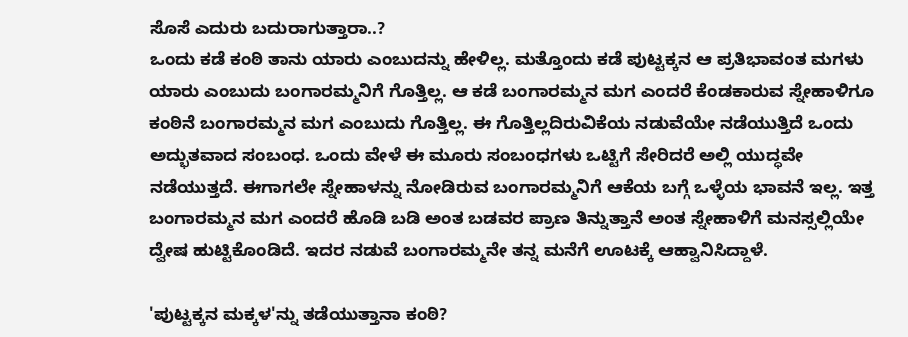ಸೊಸೆ ಎದುರು ಬದುರಾಗುತ್ತಾರಾ..?
ಒಂದು ಕಡೆ ಕಂಠಿ ತಾನು ಯಾರು ಎಂಬುದನ್ನು ಹೇಳಿಲ್ಲ. ಮತ್ತೊಂದು ಕಡೆ ಪುಟ್ಟಕ್ಕನ ಆ ಪ್ರತಿಭಾವಂತ ಮಗಳು ಯಾರು ಎಂಬುದು ಬಂಗಾರಮ್ಮನಿಗೆ ಗೊತ್ತಿಲ್ಲ. ಆ ಕಡೆ ಬಂಗಾರಮ್ಮನ ಮಗ ಎಂದರೆ ಕೆಂಡಕಾರುವ ಸ್ನೇಹಾಳಿಗೂ ಕಂಠಿನೆ ಬಂಗಾರಮ್ಮನ ಮಗ ಎಂಬುದು ಗೊತ್ತಿಲ್ಲ. ಈ ಗೊತ್ತಿಲ್ಲದಿರುವಿಕೆಯ ನಡುವೆಯೇ ನಡೆಯುತ್ತಿದೆ ಒಂದು ಅದ್ಭುತವಾದ ಸಂಬಂಧ. ಒಂದು ವೇಳೆ ಈ ಮೂರು ಸಂಬಂಧಗಳು ಒಟ್ಟಿಗೆ ಸೇರಿದರೆ ಅಲ್ಲಿ ಯುದ್ಧವೇ ನಡೆಯುತ್ತದೆ. ಈಗಾಗಲೇ ಸ್ನೇಹಾಳನ್ನು ನೋಡಿರುವ ಬಂಗಾರಮ್ಮನಿಗೆ ಆಕೆಯ ಬಗ್ಗೆ ಒಳ್ಳೆಯ ಭಾವನೆ ಇಲ್ಲ. ಇತ್ತ ಬಂಗಾರಮ್ಮನ ಮಗ ಎಂದರೆ ಹೊಡಿ ಬಡಿ ಅಂತ ಬಡವರ ಪ್ರಾಣ ತಿನ್ನುತ್ತಾನೆ ಅಂತ ಸ್ನೇಹಾಳಿಗೆ ಮನಸ್ಸಲ್ಲಿಯೇ ದ್ವೇಷ ಹುಟ್ಟಿಕೊಂಡಿದೆ. ಇದರ ನಡುವೆ ಬಂಗಾರಮ್ಮನೇ ತನ್ನ ಮನೆಗೆ ಊಟಕ್ಕೆ ಆಹ್ವಾನಿಸಿದ್ದಾಳೆ.

'ಪುಟ್ಟಕ್ಕನ ಮಕ್ಕಳ'ನ್ನು ತಡೆಯುತ್ತಾನಾ ಕಂಠಿ?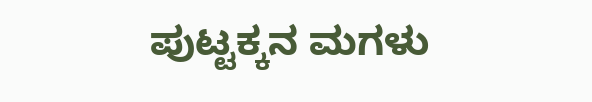ಪುಟ್ಟಕ್ಕನ ಮಗಳು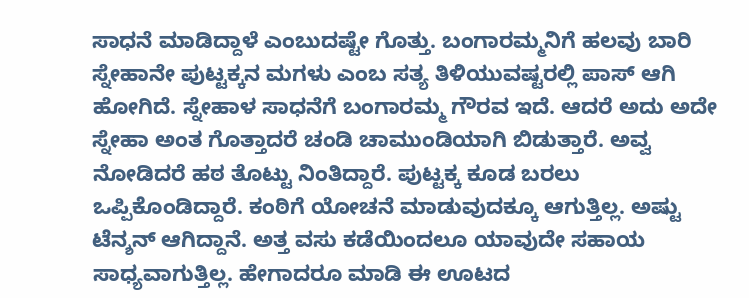ಸಾಧನೆ ಮಾಡಿದ್ದಾಳೆ ಎಂಬುದಷ್ಟೇ ಗೊತ್ತು. ಬಂಗಾರಮ್ಮನಿಗೆ ಹಲವು ಬಾರಿ ಸ್ನೇಹಾನೇ ಪುಟ್ಟಕ್ಕನ ಮಗಳು ಎಂಬ ಸತ್ಯ ತಿಳಿಯುವಷ್ಟರಲ್ಲಿ ಪಾಸ್ ಆಗಿ ಹೋಗಿದೆ. ಸ್ನೇಹಾಳ ಸಾಧನೆಗೆ ಬಂಗಾರಮ್ಮ ಗೌರವ ಇದೆ. ಆದರೆ ಅದು ಅದೇ ಸ್ನೇಹಾ ಅಂತ ಗೊತ್ತಾದರೆ ಚಂಡಿ ಚಾಮುಂಡಿಯಾಗಿ ಬಿಡುತ್ತಾರೆ. ಅವ್ವ ನೋಡಿದರೆ ಹಠ ತೊಟ್ಟು ನಿಂತಿದ್ದಾರೆ. ಪುಟ್ಟಕ್ಕ ಕೂಡ ಬರಲು ಒಪ್ಪಿಕೊಂಡಿದ್ದಾರೆ. ಕಂಠಿಗೆ ಯೋಚನೆ ಮಾಡುವುದಕ್ಕೂ ಆಗುತ್ತಿಲ್ಲ. ಅಷ್ಟು ಟೆನ್ಶನ್ ಆಗಿದ್ದಾನೆ. ಅತ್ತ ವಸು ಕಡೆಯಿಂದಲೂ ಯಾವುದೇ ಸಹಾಯ ಸಾಧ್ಯವಾಗುತ್ತಿಲ್ಲ. ಹೇಗಾದರೂ ಮಾಡಿ ಈ ಊಟದ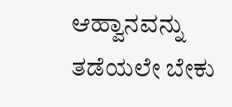ಆಹ್ವಾನವನ್ನು ತಡೆಯಲೇ ಬೇಕು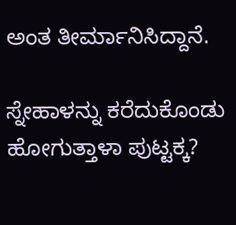ಅಂತ ತೀರ್ಮಾನಿಸಿದ್ದಾನೆ.

ಸ್ನೇಹಾಳನ್ನು ಕರೆದುಕೊಂಡು ಹೋಗುತ್ತಾಳಾ ಪುಟ್ಟಕ್ಕ?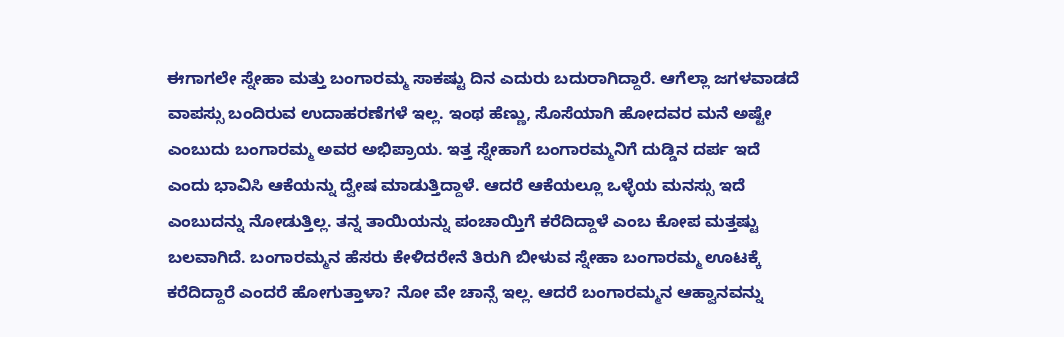ಈಗಾಗಲೇ ಸ್ನೇಹಾ ಮತ್ತು ಬಂಗಾರಮ್ಮ ಸಾಕಷ್ಟು ದಿನ ಎದುರು ಬದುರಾಗಿದ್ದಾರೆ. ಆಗೆಲ್ಲಾ ಜಗಳವಾಡದೆ ವಾಪಸ್ಸು ಬಂದಿರುವ ಉದಾಹರಣೆಗಳೆ ಇಲ್ಲ. ಇಂಥ ಹೆಣ್ಣು, ಸೊಸೆಯಾಗಿ ಹೋದವರ ಮನೆ ಅಷ್ಟೇ ಎಂಬುದು ಬಂಗಾರಮ್ಮ ಅವರ ಅಭಿಪ್ರಾಯ. ಇತ್ತ ಸ್ನೇಹಾಗೆ ಬಂಗಾರಮ್ಮನಿಗೆ ದುಡ್ಡಿನ ದರ್ಪ ಇದೆ ಎಂದು ಭಾವಿಸಿ ಆಕೆಯನ್ನು ದ್ವೇಷ ಮಾಡುತ್ತಿದ್ದಾಳೆ. ಆದರೆ ಆಕೆಯಲ್ಲೂ ಒಳ್ಳೆಯ ಮನಸ್ಸು ಇದೆ ಎಂಬುದನ್ನು ನೋಡುತ್ತಿಲ್ಲ. ತನ್ನ ತಾಯಿಯನ್ನು ಪಂಚಾಯ್ತಿಗೆ ಕರೆದಿದ್ದಾಳೆ ಎಂಬ ಕೋಪ ಮತ್ತಷ್ಟು ಬಲವಾಗಿದೆ. ಬಂಗಾರಮ್ಮನ ಹೆಸರು ಕೇಳಿದರೇನೆ ತಿರುಗಿ ಬೀಳುವ ಸ್ನೇಹಾ ಬಂಗಾರಮ್ಮ ಊಟಕ್ಕೆ ಕರೆದಿದ್ದಾರೆ ಎಂದರೆ ಹೋಗುತ್ತಾಳಾ? ನೋ ವೇ ಚಾನ್ಸೆ ಇಲ್ಲ. ಆದರೆ ಬಂಗಾರಮ್ಮನ ಆಹ್ವಾನವನ್ನು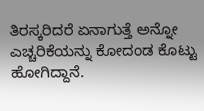ತಿರಸ್ಕರಿದರೆ ಏನಾಗುತ್ತೆ ಅನ್ನೋ ಎಚ್ಚರಿಕೆಯನ್ನು ಕೋದಂಡ ಕೊಟ್ಟು ಹೋಗಿದ್ದಾನೆ.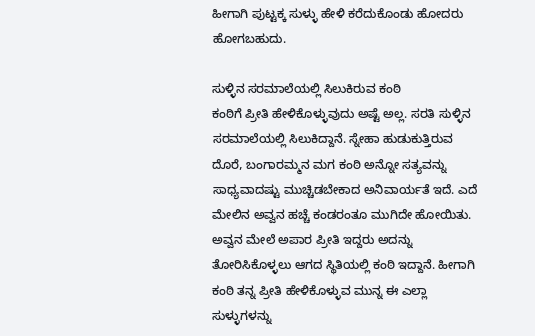ಹೀಗಾಗಿ ಪುಟ್ಟಕ್ಕ ಸುಳ್ಳು ಹೇಳಿ ಕರೆದುಕೊಂಡು ಹೋದರು ಹೋಗಬಹುದು.

ಸುಳ್ಳಿನ ಸರಮಾಲೆಯಲ್ಲಿ ಸಿಲುಕಿರುವ ಕಂಠಿ
ಕಂಠಿಗೆ ಪ್ರೀತಿ ಹೇಳಿಕೊಳ್ಳುವುದು ಅಷ್ಟೆ ಅಲ್ಲ. ಸರತಿ ಸುಳ್ಳಿನ ಸರಮಾಲೆಯಲ್ಲಿ ಸಿಲುಕಿದ್ದಾನೆ. ಸ್ನೇಹಾ ಹುಡುಕುತ್ತಿರುವ ದೊರೆ, ಬಂಗಾರಮ್ಮನ ಮಗ ಕಂಠಿ ಅನ್ನೋ ಸತ್ಯವನ್ನು ಸಾಧ್ಯವಾದಷ್ಟು ಮುಚ್ಚಿಡಬೇಕಾದ ಅನಿವಾರ್ಯತೆ ಇದೆ. ಎದೆ ಮೇಲಿನ ಅವ್ವನ ಹಚ್ಚೆ ಕಂಡರಂತೂ ಮುಗಿದೇ ಹೋಯಿತು. ಅವ್ವನ ಮೇಲೆ ಅಪಾರ ಪ್ರೀತಿ ಇದ್ದರು ಅದನ್ನು ತೋರಿಸಿಕೊಳ್ಳಲು ಆಗದ ಸ್ಥಿತಿಯಲ್ಲಿ ಕಂಠಿ ಇದ್ದಾನೆ. ಹೀಗಾಗಿ ಕಂಠಿ ತನ್ನ ಪ್ರೀತಿ ಹೇಳಿಕೊಳ್ಳುವ ಮುನ್ನ ಈ ಎಲ್ಲಾ ಸುಳ್ಳುಗಳನ್ನು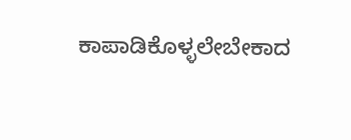ಕಾಪಾಡಿಕೊಳ್ಳಲೇಬೇಕಾದ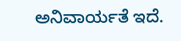ಅನಿವಾರ್ಯತೆ ಇದೆ.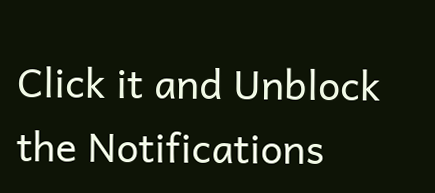Click it and Unblock the Notifications